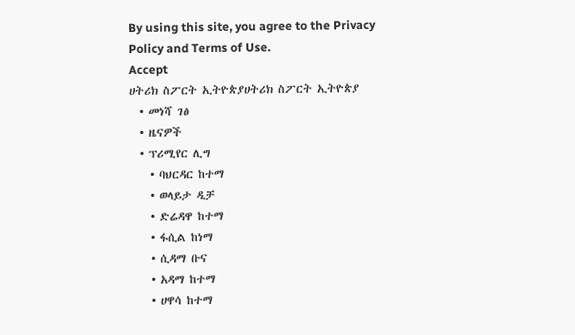By using this site, you agree to the Privacy Policy and Terms of Use.
Accept
ሀትሪክ ስፖርት ኢትዮጵያሀትሪክ ስፖርት ኢትዮጵያ
  • መነሻ ገፅ
  • ዜናዎች
  • ፕሪሚየር ሊግ
    • ባህርዳር ከተማ
    • ወላይታ ዲቻ
    • ድሬዳዋ ከተማ
    • ፋሲል ከነማ
    • ሲዳማ ቡና
    • አዳማ ከተማ
    • ሀዋሳ ከተማ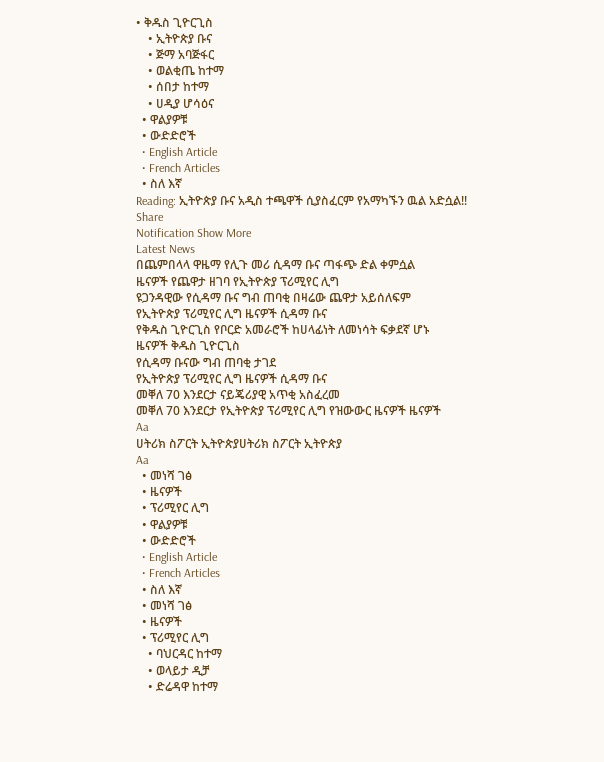• ቅዱስ ጊዮርጊስ
    • ኢትዮጵያ ቡና
    • ጅማ አባጅፋር
    • ወልቂጤ ከተማ
    • ሰበታ ከተማ
    • ሀዲያ ሆሳዕና
  • ዋልያዎቹ
  • ውድድሮች
  • English Article
  • French Articles
  • ስለ እኛ
Reading: ኢትዮጵያ ቡና አዲስ ተጫዋች ሲያስፈርም የአማካኙን ዉል አድሷል!!
Share
Notification Show More
Latest News
በጨምበላላ ዋዜማ የሊጉ መሪ ሲዳማ ቡና ጣፋጭ ድል ቀምሷል
ዜናዎች የጨዋታ ዘገባ የኢትዮጵያ ፕሪሚየር ሊግ
ዩጋንዳዊው የሲዳማ ቡና ግብ ጠባቂ በዛሬው ጨዋታ አይሰለፍም
የኢትዮጵያ ፕሪሚየር ሊግ ዜናዎች ሲዳማ ቡና
የቅዱስ ጊዮርጊስ የቦርድ አመራሮች ከሀላፊነት ለመነሳት ፍቃደኛ ሆኑ
ዜናዎች ቅዱስ ጊዮርጊስ
የሲዳማ ቡናው ግብ ጠባቂ ታገደ
የኢትዮጵያ ፕሪሚየር ሊግ ዜናዎች ሲዳማ ቡና
መቐለ 70 እንደርታ ናይጄሪያዊ አጥቂ አስፈረመ
መቐለ 70 እንደርታ የኢትዮጵያ ፕሪሚየር ሊግ የዝውውር ዜናዎች ዜናዎች
Aa
ሀትሪክ ስፖርት ኢትዮጵያሀትሪክ ስፖርት ኢትዮጵያ
Aa
  • መነሻ ገፅ
  • ዜናዎች
  • ፕሪሚየር ሊግ
  • ዋልያዎቹ
  • ውድድሮች
  • English Article
  • French Articles
  • ስለ እኛ
  • መነሻ ገፅ
  • ዜናዎች
  • ፕሪሚየር ሊግ
    • ባህርዳር ከተማ
    • ወላይታ ዲቻ
    • ድሬዳዋ ከተማ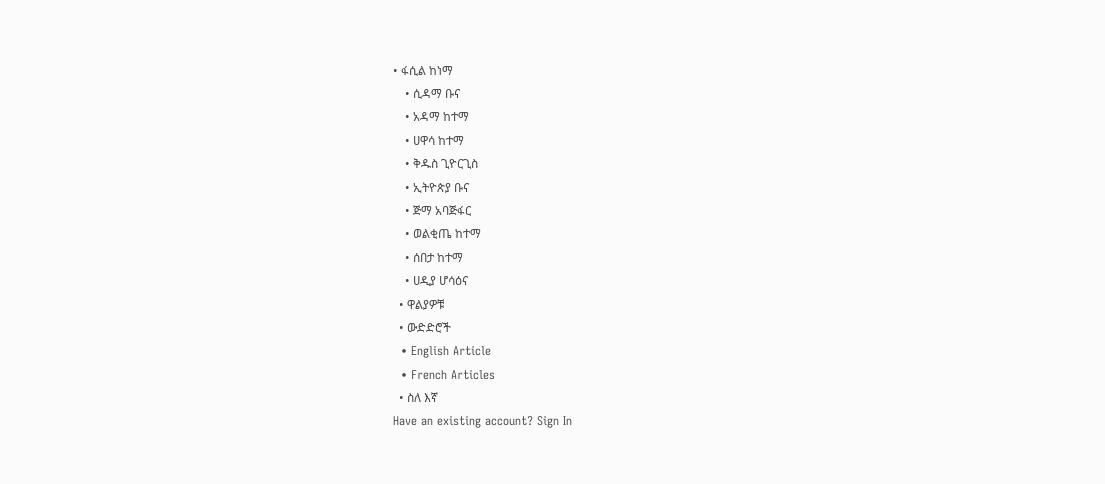• ፋሲል ከነማ
    • ሲዳማ ቡና
    • አዳማ ከተማ
    • ሀዋሳ ከተማ
    • ቅዱስ ጊዮርጊስ
    • ኢትዮጵያ ቡና
    • ጅማ አባጅፋር
    • ወልቂጤ ከተማ
    • ሰበታ ከተማ
    • ሀዲያ ሆሳዕና
  • ዋልያዎቹ
  • ውድድሮች
  • English Article
  • French Articles
  • ስለ እኛ
Have an existing account? Sign In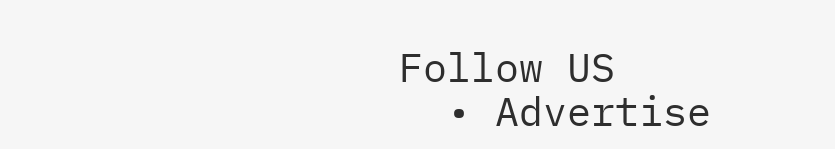Follow US
  • Advertise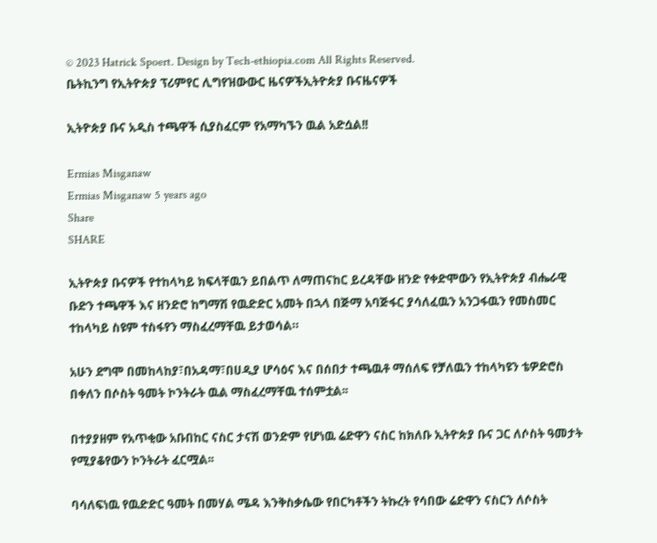© 2023 Hatrick Spoert. Design by Tech-ethiopia.com All Rights Reserved.
ቤትኪንግ የኢትዮጵያ ፕሪምየር ሊግየዝውውር ዜናዎችኢትዮጵያ ቡናዜናዎች

ኢትዮጵያ ቡና አዲስ ተጫዋች ሲያስፈርም የአማካኙን ዉል አድሷል!!

Ermias Misganaw
Ermias Misganaw 5 years ago
Share
SHARE

ኢትዮጵያ ቡናዎች የተከላካይ ክፍላቸዉን ይበልጥ ለማጠናከር ይረዳቸው ዘንድ የቀድሞውን የኢትዮጵያ ብሔራዊ ቡድን ተጫዋች እና ዘንድሮ ከግማሽ የዉድድር አመት በኋላ በጅማ አባጅፋር ያሳለፈዉን አንጋፋዉን የመስመር ተከላካይ ስዩም ተስፋየን ማስፈረማቸዉ ይታወሳል።

አሁን ደግሞ በመከላከያ፣በአዳማ፣በሀዲያ ሆሳዕና እና በሰበታ ተጫዉቶ ማሰለፍ የቻለዉን ተከላካዩን ቴዎድሮስ በቀለን በሶስት ዓመት ኮንትራት ዉል ማስፈረማቸዉ ተሰምቷል፡፡

በተያያዘም የአጥቂው አቡበከር ናስር ታናሽ ወንድም የሆነዉ ሬድዋን ናስር ከክለቡ ኢትዮጵያ ቡና ጋር ለሶስት ዓመታት የሚያቆየውን ኮንትራት ፈርሟል፡፡

ባሳለፍነዉ የዉድድር ዓመት በመሃል ሜዳ እንቅስቃሴው የበርካቶችን ትኩረት የሳበው ሬድዋን ናስርን ለሶስት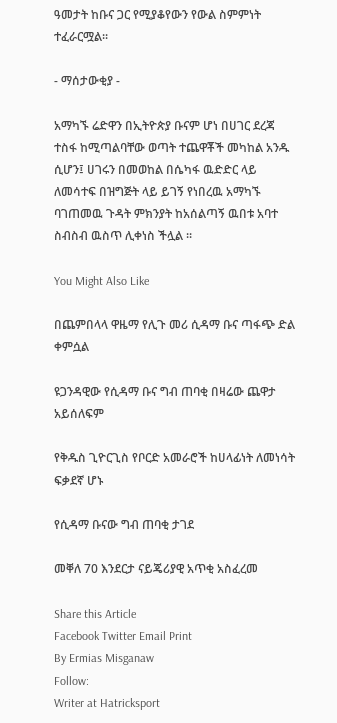ዓመታት ከቡና ጋር የሚያቆየውን የውል ስምምነት ተፈራርሟል፡፡

- ማሰታውቂያ -

አማካኙ ሬድዋን በኢትዮጵያ ቡናም ሆነ በሀገር ደረጃ ተስፋ ከሚጣልባቸው ወጣት ተጨዋቾች መካከል አንዱ ሲሆን፤ ሀገሩን በመወከል በሴካፋ ዉድድር ላይ ለመሳተፍ በዝግጅት ላይ ይገኝ የነበረዉ አማካኙ ባገጠመዉ ጉዳት ምክንያት ከአሰልጣኝ ዉበቱ አባተ ስብስብ ዉስጥ ሊቀነስ ችሏል ፡፡

You Might Also Like

በጨምበላላ ዋዜማ የሊጉ መሪ ሲዳማ ቡና ጣፋጭ ድል ቀምሷል

ዩጋንዳዊው የሲዳማ ቡና ግብ ጠባቂ በዛሬው ጨዋታ አይሰለፍም

የቅዱስ ጊዮርጊስ የቦርድ አመራሮች ከሀላፊነት ለመነሳት ፍቃደኛ ሆኑ

የሲዳማ ቡናው ግብ ጠባቂ ታገደ

መቐለ 70 እንደርታ ናይጄሪያዊ አጥቂ አስፈረመ

Share this Article
Facebook Twitter Email Print
By Ermias Misganaw
Follow:
Writer at Hatricksport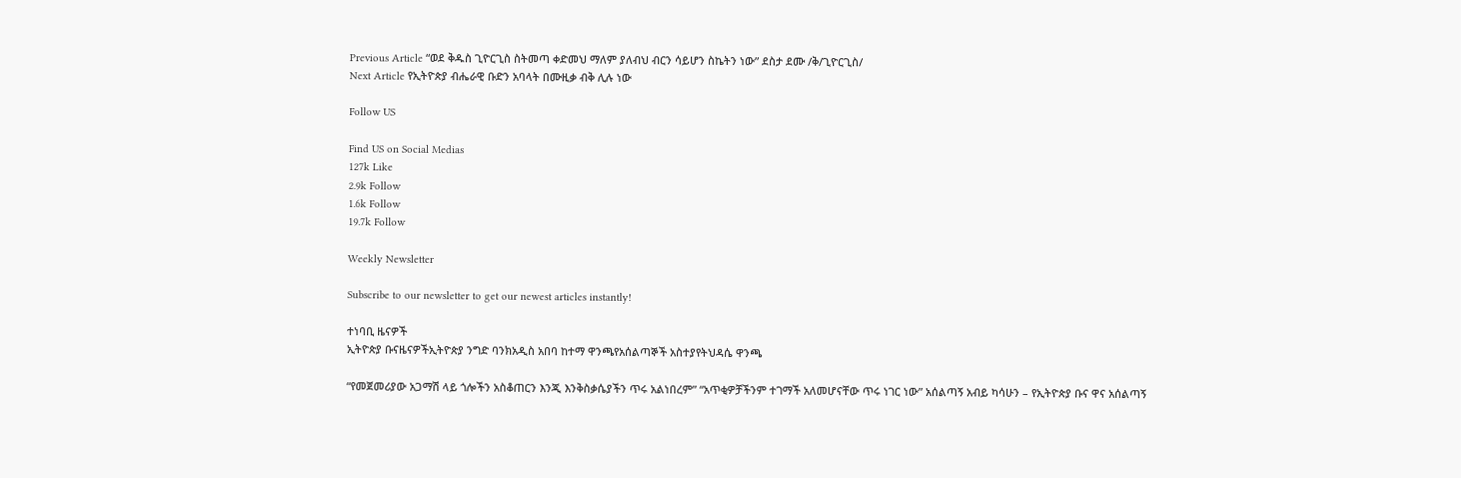Previous Article “ወደ ቅዱስ ጊዮርጊስ ስትመጣ ቀድመህ ማለም ያለብህ ብርን ሳይሆን ስኬትን ነው” ደስታ ደሙ /ቅ/ጊዮርጊስ/
Next Article የኢትዮጵያ ብሔራዊ ቡድን አባላት በሙዚቃ ብቅ ሊሉ ነው

Follow US

Find US on Social Medias
127k Like
2.9k Follow
1.6k Follow
19.7k Follow

Weekly Newsletter

Subscribe to our newsletter to get our newest articles instantly!

ተነባቢ ዜናዎች
ኢትዮጵያ ቡናዜናዎችኢትዮጵያ ንግድ ባንክአዲስ አበባ ከተማ ዋንጫየአሰልጣኞች አስተያየትህዳሴ ዋንጫ

“የመጀመሪያው አጋማሽ ላይ ጎሎችን አስቆጠርን እንጂ እንቅስቃሴያችን ጥሩ አልነበረም” “አጥቂዎቻችንም ተገማች አለመሆናቸው ጥሩ ነገር ነው” አሰልጣኝ አብይ ካሳሁን – የኢትዮጵያ ቡና ዋና አሰልጣኝ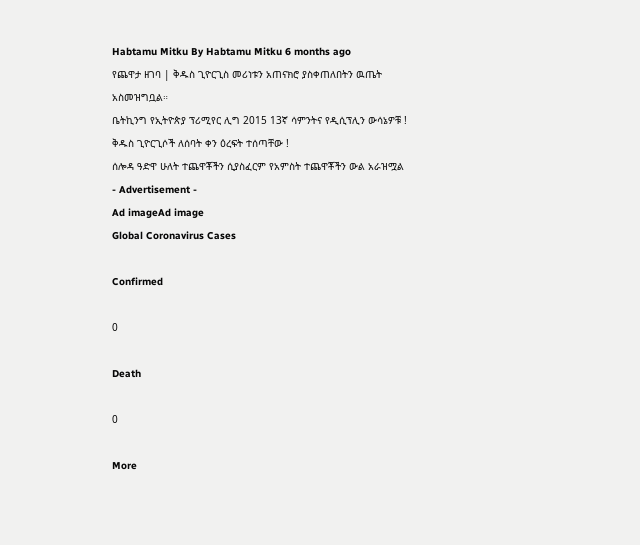Habtamu Mitku By Habtamu Mitku 6 months ago
የጨዋታ ዘገባ | ቅዱስ ጊዮርጊስ መሪነቱን አጠናክሮ ያስቀጠለበትን ዉጤት አስመዝግቧል።
ቤትኪንግ የኢትዮጵያ ፕሪሚየር ሊግ 2015 13ኛ ሳምንትና የዲሲፕሊን ውሳኔዎቹ !
ቅዱስ ጊዮርጊሶች ለሰባት ቀን ዕረፍት ተሰጣቸው !
ሰሎዳ ዓድዋ ሁለት ተጨዋቾችን ሲያስፈርም የአምስት ተጨዋቾችን ውል አራዝሟል
- Advertisement -
Ad imageAd image
Global Coronavirus Cases

Confirmed

0

Death

0

More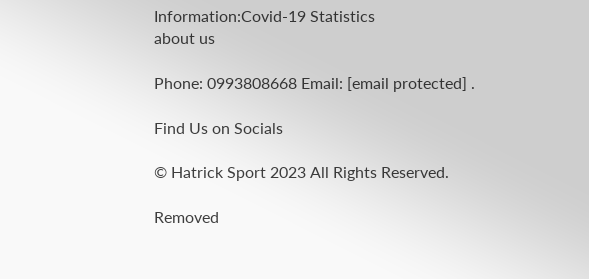Information:Covid-19 Statistics
about us

Phone: 0993808668 Email: [email protected] .

Find Us on Socials

© Hatrick Sport 2023 All Rights Reserved.

Removed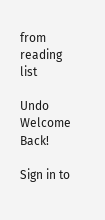from reading list

Undo
Welcome Back!

Sign in to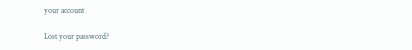your account

Lost your password?